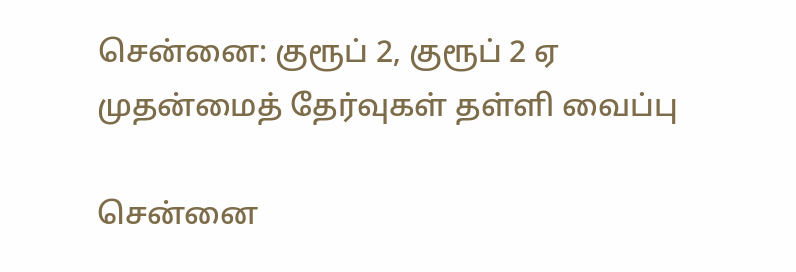சென்னை: குரூப் 2, குரூப் 2 ஏ முதன்மைத் தேர்வுகள் தள்ளி வைப்பு

சென்னை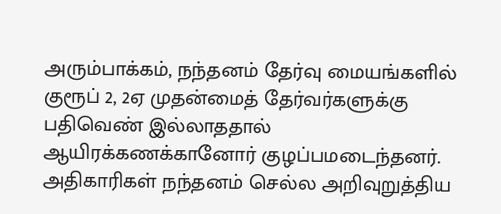அரும்பாக்கம், நந்தனம் தேர்வு மையங்களில் குரூப் 2, 2ஏ முதன்மைத் தேர்வர்களுக்கு பதிவெண் இல்லாததால் ஆயிரக்கணக்கானோர் குழப்பமடைந்தனர். அதிகாரிகள் நந்தனம் செல்ல அறிவுறுத்திய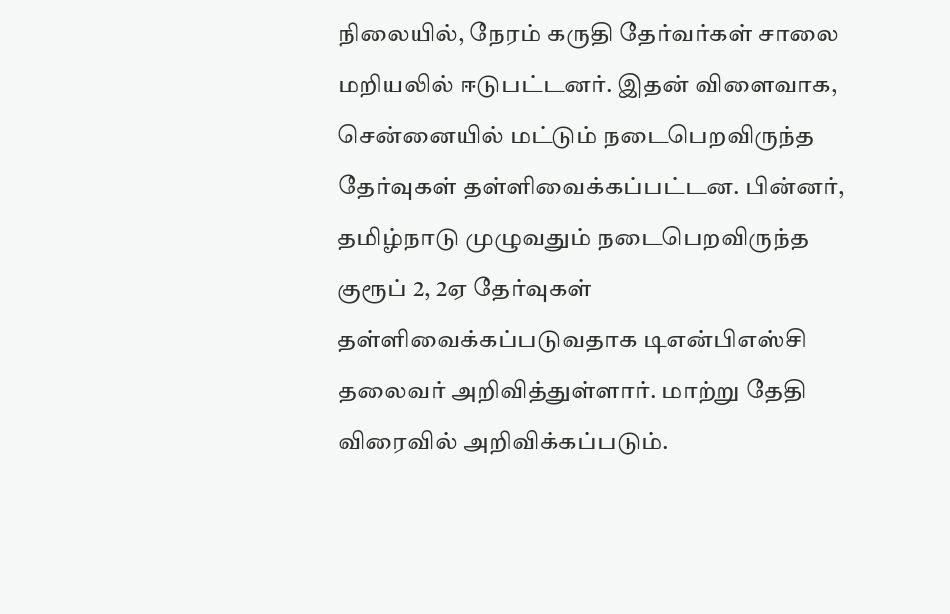நிலையில், நேரம் கருதி தேர்வர்கள் சாலை மறியலில் ஈடுபட்டனர். இதன் விளைவாக, சென்னையில் மட்டும் நடைபெறவிருந்த தேர்வுகள் தள்ளிவைக்கப்பட்டன. பின்னர், தமிழ்நாடு முழுவதும் நடைபெறவிருந்த குரூப் 2, 2ஏ தேர்வுகள் தள்ளிவைக்கப்படுவதாக டிஎன்பிஎஸ்சி தலைவர் அறிவித்துள்ளார். மாற்று தேதி விரைவில் அறிவிக்கப்படும்.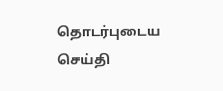தொடர்புடைய செய்தி